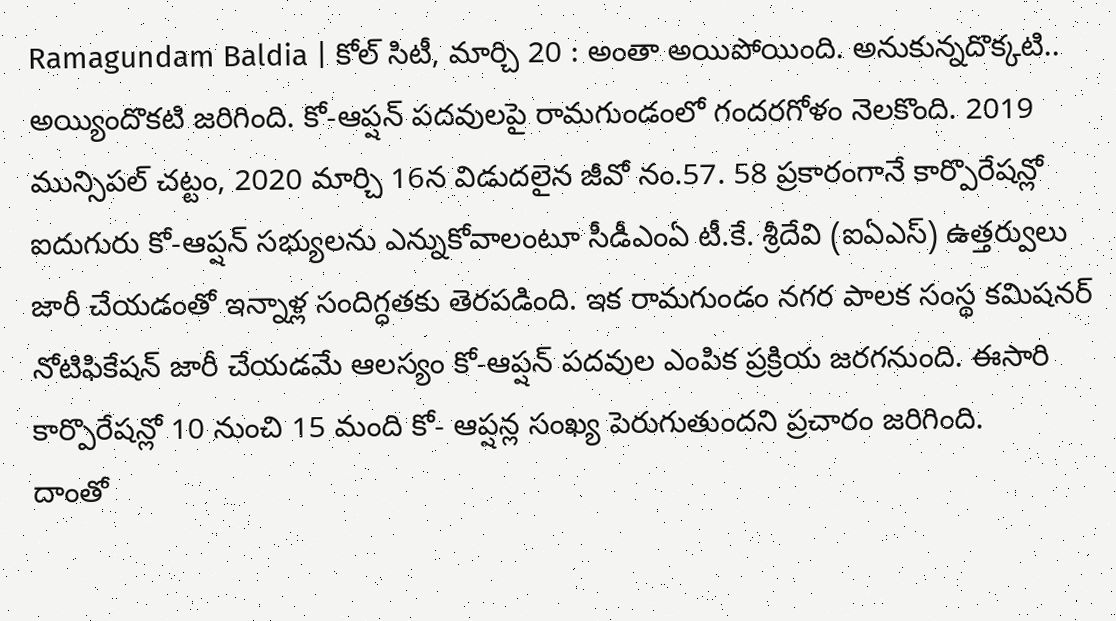Ramagundam Baldia | కోల్ సిటీ, మార్చి 20 : అంతా అయిపోయింది. అనుకున్నదొక్కటి.. అయ్యిందొకటి జరిగింది. కో-ఆప్షన్ పదవులపై రామగుండంలో గందరగోళం నెలకొంది. 2019 మున్సిపల్ చట్టం, 2020 మార్చి 16న విడుదలైన జీవో నం.57. 58 ప్రకారంగానే కార్పొరేషన్లో ఐదుగురు కో-ఆప్షన్ సభ్యులను ఎన్నుకోవాలంటూ సీడీఎంఏ టీ.కే. శ్రీదేవి (ఐఏఎస్) ఉత్తర్వులు జారీ చేయడంతో ఇన్నాళ్ల సందిగ్ధతకు తెరపడింది. ఇక రామగుండం నగర పాలక సంస్థ కమిషనర్ నోటిఫికేషన్ జారీ చేయడమే ఆలస్యం కో-ఆప్షన్ పదవుల ఎంపిక ప్రక్రియ జరగనుంది. ఈసారి కార్పొరేషన్లో 10 నుంచి 15 మంది కో- ఆప్షన్ల సంఖ్య పెరుగుతుందని ప్రచారం జరిగింది.
దాంతో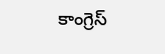కాంగ్రెస్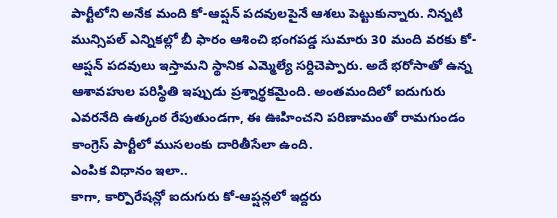పార్టీలోని అనేక మంది కో-ఆప్షన్ పదవులపైనే ఆశలు పెట్టుకున్నారు. నిన్నటి మున్సిపల్ ఎన్నికల్లో బీ ఫారం ఆశించి భంగపడ్డ సుమారు 30 మంది వరకు కో-ఆప్షన్ పదవులు ఇస్తామని స్థానిక ఎమ్మెల్యే సర్దిచెప్పారు. అదే భరోసాతో ఉన్న ఆశావహుల పరిస్థితి ఇప్పుడు ప్రశ్నార్థకమైంది. అంతమందిలో ఐదుగురు ఎవరనేది ఉత్కంఠ రేపుతుండగా, ఈ ఊహించని పరిణామంతో రామగుండం కాంగ్రెస్ పార్టీలో ముసలంకు దారితీసేలా ఉంది.
ఎంపిక విధానం ఇలా..
కాగా, కార్పొరేషన్లో ఐదుగురు కో-ఆప్షన్లలో ఇద్దరు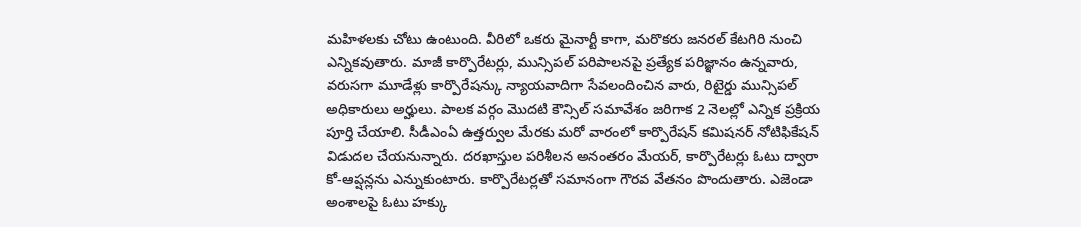మహిళలకు చోటు ఉంటుంది. వీరిలో ఒకరు మైనార్టీ కాగా, మరొకరు జనరల్ కేటగిరి నుంచి ఎన్నికవుతారు. మాజీ కార్పొరేటర్లు, మున్సిపల్ పరిపాలనపై ప్రత్యేక పరిజ్ఞానం ఉన్నవారు, వరుసగా మూడేళ్లు కార్పొరేషన్కు న్యాయవాదిగా సేవలందించిన వారు, రిటైర్డు మున్సిపల్ అధికారులు అర్హులు. పాలక వర్గం మొదటి కౌన్సిల్ సమావేశం జరిగాక 2 నెలల్లో ఎన్నిక ప్రక్రియ పూర్తి చేయాలి. సీడీఎంఏ ఉత్తర్వుల మేరకు మరో వారంలో కార్పొరేషన్ కమిషనర్ నోటిఫికేషన్ విడుదల చేయనున్నారు. దరఖాస్తుల పరిశీలన అనంతరం మేయర్, కార్పొరేటర్లు ఓటు ద్వారా కో-ఆప్షన్లను ఎన్నుకుంటారు. కార్పొరేటర్లతో సమానంగా గౌరవ వేతనం పొందుతారు. ఎజెండా అంశాలపై ఓటు హక్కు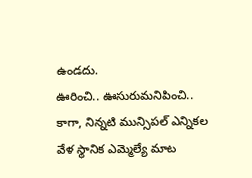ఉండదు.
ఊరించి.. ఊసురుమనిపించి..
కాగా, నిన్నటి మున్సిపల్ ఎన్నికల వేళ స్థానిక ఎమ్మెల్యే మాట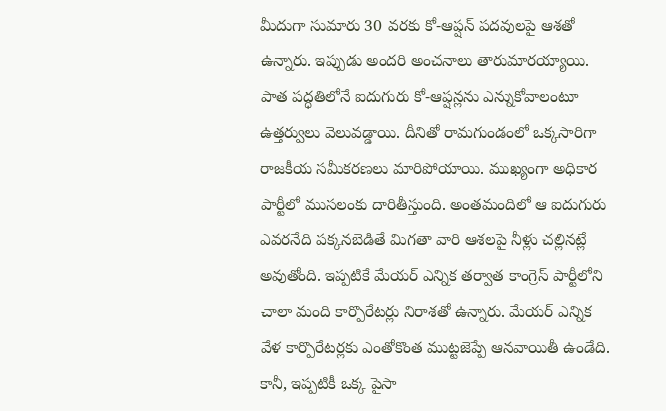మీదుగా సుమారు 30 వరకు కో-ఆప్షన్ పదవులపై ఆశతో ఉన్నారు. ఇప్పుడు అందరి అంచనాలు తారుమారయ్యాయి. పాత పద్ధతిలోనే ఐదుగురు కో-ఆప్షన్లను ఎన్నుకోవాలంటూ ఉత్తర్వులు వెలువడ్డాయి. దీనితో రామగుండంలో ఒక్కసారిగా రాజకీయ సమీకరణలు మారిపోయాయి. ముఖ్యంగా అధికార పార్టీలో ముసలంకు దారితీస్తుంది. అంతమందిలో ఆ ఐదుగురు ఎవరనేది పక్కనబెడితే మిగతా వారి ఆశలపై నీళ్లు చల్లినట్లే అవుతోంది. ఇప్పటికే మేయర్ ఎన్నిక తర్వాత కాంగ్రెస్ పార్టీలోని చాలా మంది కార్పొరేటర్లు నిరాశతో ఉన్నారు. మేయర్ ఎన్నిక వేళ కార్పొరేటర్లకు ఎంతోకొంత ముట్టజెప్పే ఆనవాయితీ ఉండేది. కానీ, ఇప్పటికీ ఒక్క పైసా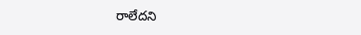రాలేదని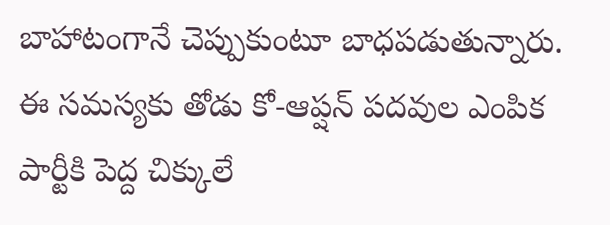బాహాటంగానే చెప్పుకుంటూ బాధపడుతున్నారు. ఈ సమస్యకు తోడు కో-ఆప్షన్ పదవుల ఎంపిక పార్టీకి పెద్ద చిక్కులే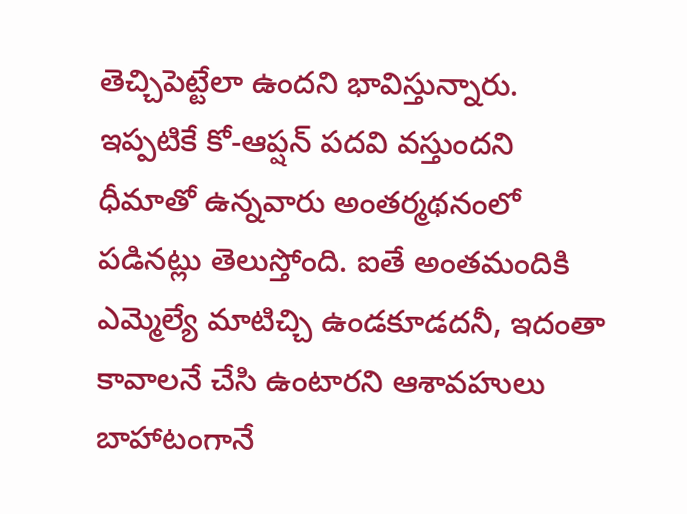తెచ్చిపెట్టేలా ఉందని భావిస్తున్నారు. ఇప్పటికే కో-ఆప్షన్ పదవి వస్తుందని ధీమాతో ఉన్నవారు అంతర్మథనంలో పడినట్లు తెలుస్తోంది. ఐతే అంతమందికి ఎమ్మెల్యే మాటిచ్చి ఉండకూడదనీ, ఇదంతా కావాలనే చేసి ఉంటారని ఆశావహులు బాహాటంగానే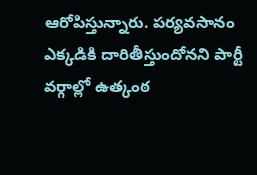ఆరోపిస్తున్నారు. పర్యవసానం ఎక్కడికి దారితీస్తుందోనని పార్టీ వర్గాల్లో ఉత్కంఠ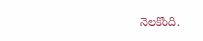నెలకొంది.